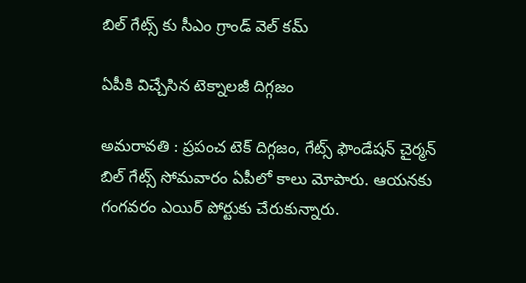బిల్ గేట్స్ కు సీఎం గ్రాండ్ వెల్ క‌మ్

ఏపీకి విచ్చేసిన టెక్నాల‌జీ దిగ్గ‌జం

అమ‌రావ‌తి : ప్ర‌పంచ టెక్ దిగ్గ‌జం, గేట్స్ ఫౌండేష‌న్ చైర్మ‌న్ బిల్ గేట్స్ సోమ‌వారం ఏపీలో కాలు మోపారు. ఆయ‌న‌కు గంగ‌వ‌రం ఎయిర్ పోర్టుకు చేరుకున్నారు.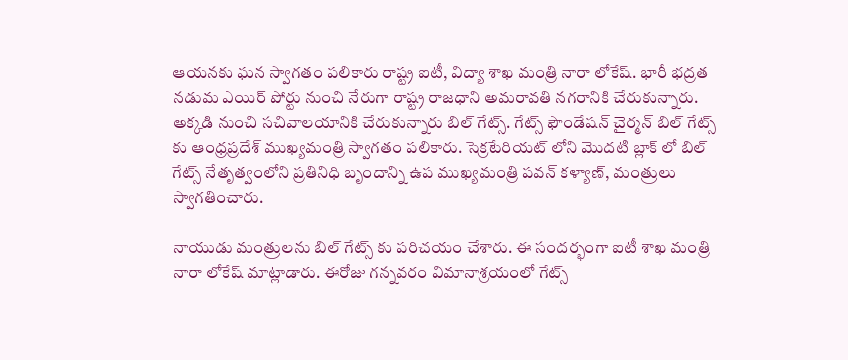ఆయ‌న‌కు ఘ‌న స్వాగ‌తం ప‌లికారు రాష్ట్ర ఐటీ, విద్యా శాఖ మంత్రి నారా లోకేష్. భారీ భ‌ద్ర‌త న‌డుమ ఎయిర్ పోర్టు నుంచి నేరుగా రాష్ట్ర రాజ‌ధాని అమ‌రావ‌తి న‌గ‌రానికి చేరుకున్నారు. అక్క‌డి నుంచి సచివాల‌యానికి చేరుకున్నారు బిల్ గేట్స్. గేట్స్ ఫౌండేషన్ చైర్మన్ బిల్ గేట్స్ కు ఆంధ్రప్రదేశ్ ముఖ్యమంత్రి స్వాగతం పలికారు. సెక్రటేరియట్ లోని మొదటి బ్లాక్ లో బిల్ గేట్స్ నేతృత్వంలోని ప్రతినిధి బృందాన్ని ఉప ముఖ్యమంత్రి పవన్ కళ్యాణ్, మంత్రులు స్వాగతించారు.

నాయుడు మంత్రులను బిల్ గేట్స్ కు పరిచయం చేశారు. ఈ సందర్భంగా ఐటీ శాఖ‌ మంత్రి నారా లోకేష్ మాట్లాడారు. ఈరోజు గన్నవరం విమానాశ్రయంలో గేట్స్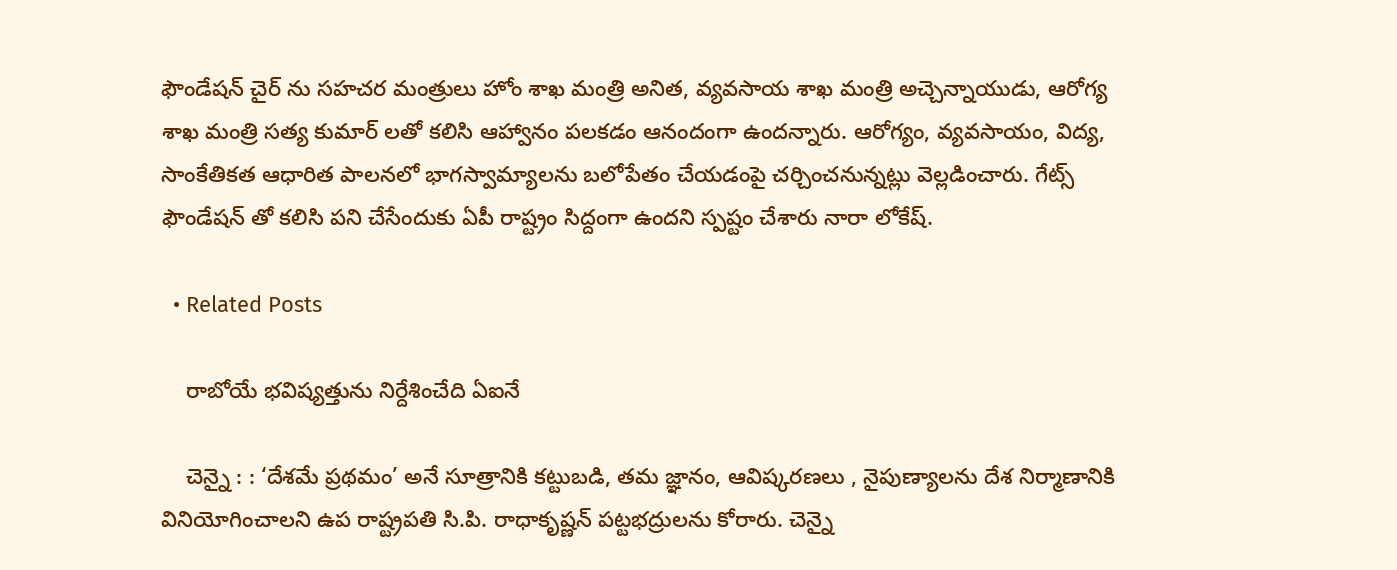ఫౌండేషన్ చైర్ ను స‌హ‌చ‌ర మంత్రులు హోం శాఖ మంత్రి అనిత, వ్యవసాయ శాఖ మంత్రి అచ్చెన్నాయుడు, ఆరోగ్య శాఖ మంత్రి సత్య కుమార్ లతో కలిసి ఆహ్వానం ప‌ల‌క‌డం ఆనందంగా ఉంద‌న్నారు. ఆరోగ్యం, వ్యవసాయం, విద్య, సాంకేతికత ఆధారిత పాలనలో భాగస్వామ్యాలను బలోపేతం చేయడంపై చర్చించనున్న‌ట్లు వెల్ల‌డించారు. గేట్స్ ఫౌండేష‌న్ తో క‌లిసి ప‌ని చేసేందుకు ఏపీ రాష్ట్రం సిద్దంగా ఉంద‌ని స్ప‌ష్టం చేశారు నారా లోకేష్.

  • Related Posts

    రాబోయే భ‌విష్య‌త్తును నిర్దేశించేది ఏఐనే

    చెన్నై : : ‘దేశమే ప్రథమం’ అనే సూత్రానికి కట్టుబడి, తమ జ్ఞానం, ఆవిష్కరణలు , నైపుణ్యాలను దేశ నిర్మాణానికి వినియోగించాలని ఉప రాష్ట్రపతి సి.పి. రాధాకృష్ణన్ పట్టభద్రులను కోరారు. చెన్నై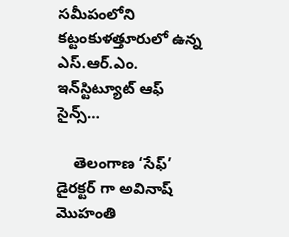సమీపంలోని కట్టంకుళత్తూరులో ఉన్న ఎస్.ఆర్.ఎం. ఇన్‌స్టిట్యూట్ ఆఫ్ సైన్స్…

    తెలంగాణ ‘సేఫ్’ డైర‌క్ట‌ర్ గా అవినాష్ మొహంతి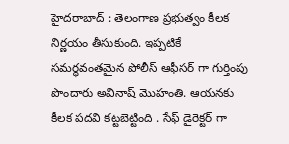హైద‌రాబాద్ : తెలంగాణ ప్ర‌భుత్వం కీల‌క నిర్ణ‌యం తీసుకుంది. ఇప్ప‌టికే స‌మ‌ర్థ‌వంత‌మైన పోలీస్ ఆఫీస‌ర్ గా గుర్తింపు పొందారు అవినాష్ మొహంతి. ఆయ‌న‌కు కీల‌క ప‌ద‌వి క‌ట్ట‌బెట్టింది . సేఫ్ డైరెక్ట‌ర్ గా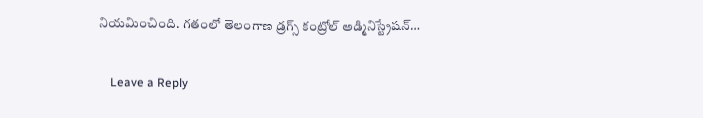నియ‌మించింది. గతంలో తెలంగాణ డ్రగ్స్ కంట్రోల్ అడ్మినిస్ట్రేషన్…

    Leave a Reply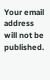Your email address will not be published.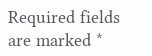Required fields are marked *